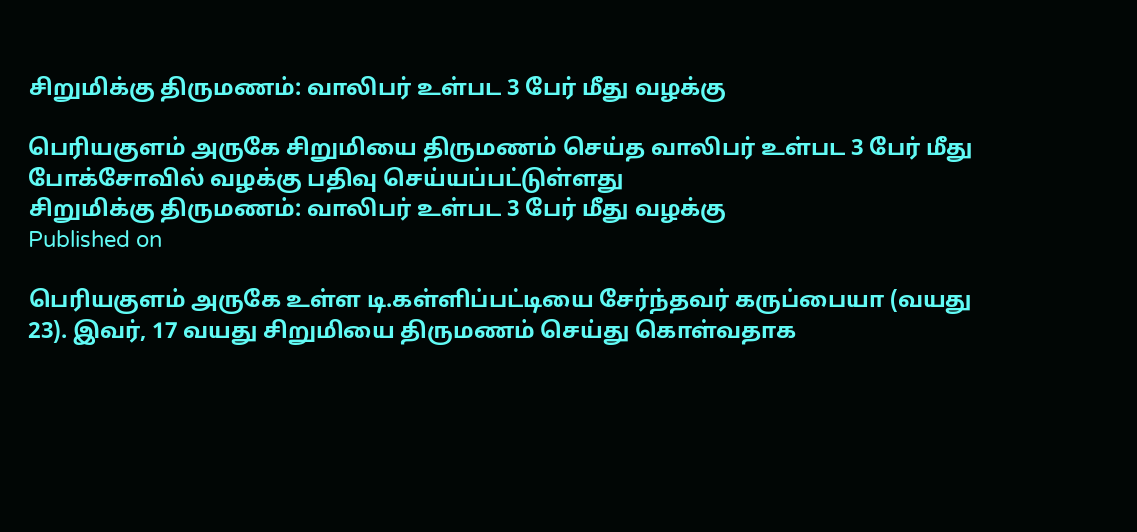சிறுமிக்கு திருமணம்: வாலிபர் உள்பட 3 பேர் மீது வழக்கு

பெரியகுளம் அருகே சிறுமியை திருமணம் செய்த வாலிபர் உள்பட 3 பேர் மீது போக்சோவில் வழக்கு பதிவு செய்யப்பட்டுள்ளது
சிறுமிக்கு திருமணம்: வாலிபர் உள்பட 3 பேர் மீது வழக்கு
Published on

பெரியகுளம் அருகே உள்ள டி.கள்ளிப்பட்டியை சேர்ந்தவர் கருப்பையா (வயது 23). இவர், 17 வயது சிறுமியை திருமணம் செய்து கொள்வதாக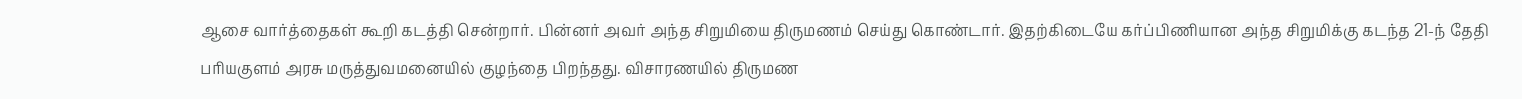ஆசை வார்த்தைகள் கூறி கடத்தி சென்றார். பின்னர் அவர் அந்த சிறுமியை திருமணம் செய்து கொண்டார். இதற்கிடையே கர்ப்பிணியான அந்த சிறுமிக்கு கடந்த 21-ந் தேதி பரியகுளம் அரசு மருத்துவமனையில் குழந்தை பிறந்தது. விசாரணயில் திருமண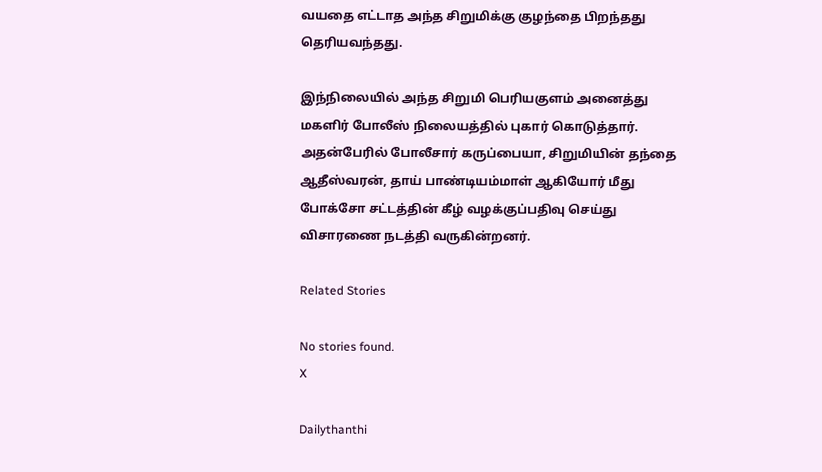வயதை எட்டாத அந்த சிறுமிக்கு குழந்தை பிறந்தது தெரியவந்தது.

இந்நிலையில் அந்த சிறுமி பெரியகுளம் அனைத்து மகளிர் போலீஸ் நிலையத்தில் புகார் கொடுத்தார். அதன்பேரில் போலீசார் கருப்பையா, சிறுமியின் தந்தை ஆதீஸ்வரன், தாய் பாண்டியம்மாள் ஆகியோர் மீது போக்சோ சட்டத்தின் கீழ் வழக்குப்பதிவு செய்து விசாரணை நடத்தி வருகின்றனர்.

Related Stories

No stories found.
X

Dailythanthi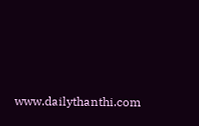www.dailythanthi.com